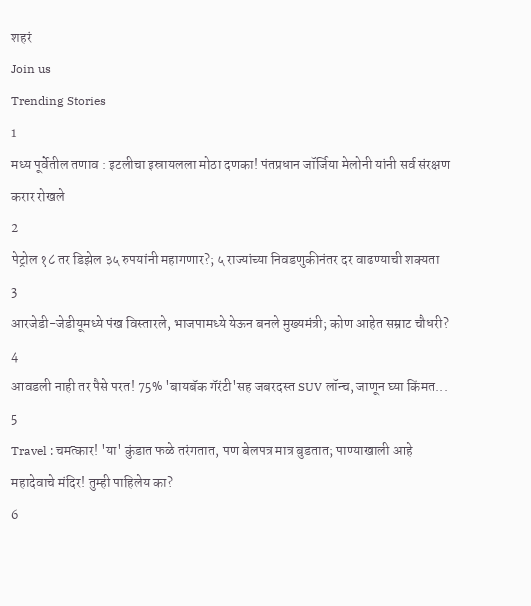शहरं
Join us
Trending Stories
1
मध्य पूर्वेतील तणाव : इटलीचा इस्रायलला मोठा दणका! पंतप्रधान जॉर्जिया मेलोनी यांनी सर्व संरक्षण करार रोखले
2
पेट्रोल १८ तर डिझेल ३५ रुपयांनी महागणार?; ५ राज्यांच्या निवडणुकीनंतर दर वाढण्याची शक्यता
3
आरजेडी-जेडीयूमध्ये पंख विस्तारले, भाजपामध्ये येऊन बनले मुख्यमंत्री; कोण आहेत सम्राट चौधरी?
4
आवडली नाही तर पैसे परत! 75% 'बायबॅक गॅरंटी'सह जबरदस्त SUV लॉन्च, जाणून घ्या किंमत...
5
Travel : चमत्कार! 'या' कुंडात फळे तरंगतात, पण बेलपत्र मात्र बुडतात; पाण्याखाली आहे महादेवाचे मंदिर! तुम्ही पाहिलेय का?
6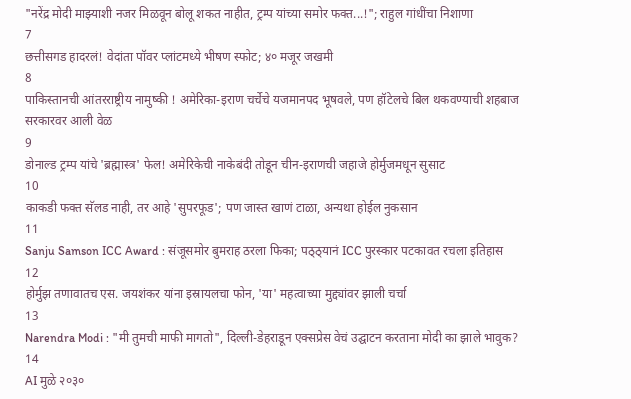"नरेंद्र मोदी माझ्याशी नजर मिळवून बोलू शकत नाहीत, ट्रम्प यांच्या समोर फक्त...!"; राहुल गांधींचा निशाणा
7
छत्तीसगड हादरलं! वेदांता पॉवर प्लांटमध्ये भीषण स्फोट; ४० मजूर जखमी
8
पाकिस्तानची आंतरराष्ट्रीय नामुष्की ! अमेरिका-इराण चर्चेचे यजमानपद भूषवले, पण हॉटेलचे बिल थकवण्याची शहबाज सरकारवर आली वेळ
9
डोनाल्ड ट्रम्प यांचे 'ब्रह्मास्त्र' फेल! अमेरिकेची नाकेबंदी तोडून चीन-इराणची जहाजे होर्मुजमधून सुसाट
10
काकडी फक्त सॅलड नाही, तर आहे 'सुपरफूड'; पण जास्त खाणं टाळा, अन्यथा होईल नुकसान
11
Sanju Samson ICC Award : संजूसमोर बुमराह ठरला फिका; पठ्ठ्यानं ICC पुरस्कार पटकावत रचला इतिहास
12
होर्मुझ तणावातच एस. जयशंकर यांना इस्रायलचा फोन, 'या' महत्वाच्या मुद्द्यांवर झाली चर्चा
13
Narendra Modi : "मी तुमची माफी मागतो", दिल्ली-डेहराडून एक्सप्रेस वेचं उद्घाटन करताना मोदी का झाले भावुक?
14
AI मुळे २०३०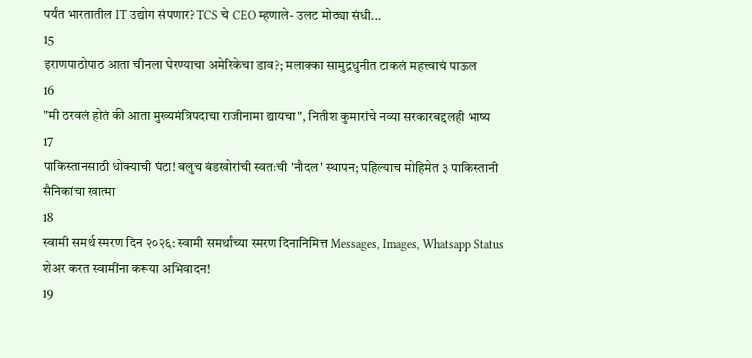पर्यंत भारतातील IT उद्योग संपणार? TCS चे CEO म्हणाले- उलट मोठ्या संधी...
15
इराणपाठोपाठ आता चीनला घेरण्याचा अमेरिकेचा डाव?; मलाक्का सामुद्रधुनीत टाकलं महत्त्वाचं पाऊल
16
"मी ठरवलं होतं की आता मुख्यमंत्रि‍पदाचा राजीनामा द्यायचा", नितीश कुमारांचे नव्या सरकारबद्दलही भाष्य
17
पाकिस्तानसाठी धोक्याची घंटा! बलुच बंडखोरांची स्वतःची 'नौदल' स्थापन; पहिल्याच मोहिमेत ३ पाकिस्तानी सैनिकांचा खात्मा
18
स्वामी समर्थ स्मरण दिन २०२६: स्वामी समर्थांच्या स्मरण दिनानिमित्त Messages, Images, Whatsapp Status शेअर करत स्वामींना करूया अभिवादन!
19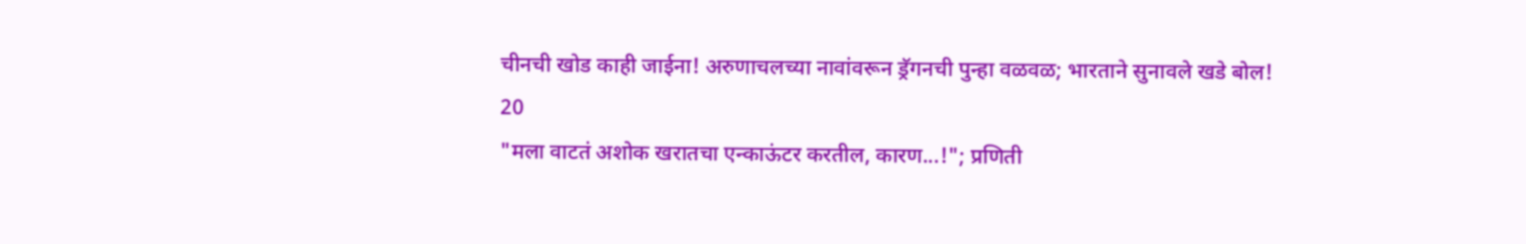चीनची खोड काही जाईना! अरुणाचलच्या नावांवरून ड्रॅगनची पुन्हा वळवळ; भारताने सुनावले खडे बोल!
20
"मला वाटतं अशोक खरातचा एन्काऊंटर करतील, कारण...!"; प्रणिती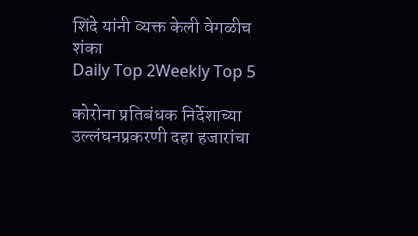शिंदे यांनी व्यक्त केली वेगळीच शंका
Daily Top 2Weekly Top 5

कोरोना प्रतिबंधक निर्देशाच्या उल्लंघनप्रकरणी दहा हजारांचा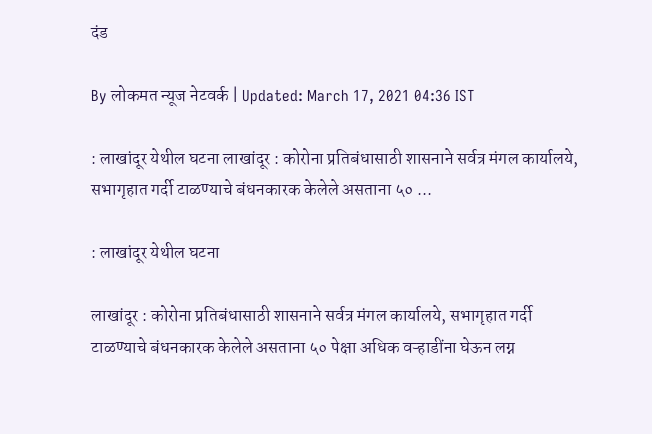दंड

By लोकमत न्यूज नेटवर्क | Updated: March 17, 2021 04:36 IST

: लाखांदूर येथील घटना लाखांदूर : कोरोना प्रतिबंधासाठी शासनाने सर्वत्र मंगल कार्यालये, सभागृहात गर्दी टाळण्याचे बंधनकारक केलेले असताना ५० ...

: लाखांदूर येथील घटना

लाखांदूर : कोरोना प्रतिबंधासाठी शासनाने सर्वत्र मंगल कार्यालये, सभागृहात गर्दी टाळण्याचे बंधनकारक केलेले असताना ५० पेक्षा अधिक वऱ्हाडींना घेऊन लग्न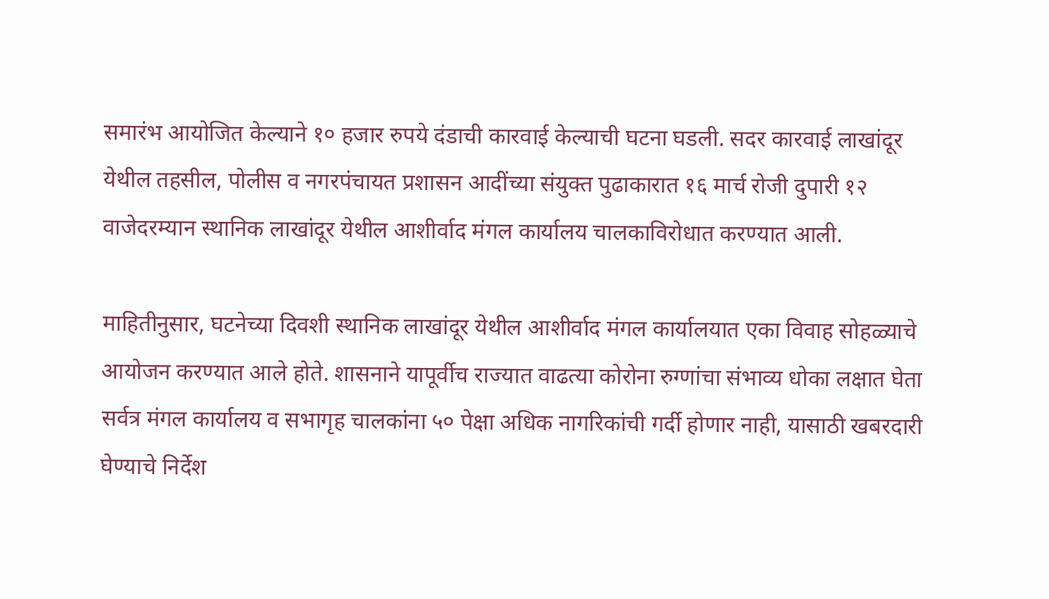समारंभ आयोजित केल्याने १० हजार रुपये दंडाची कारवाई केल्याची घटना घडली. सदर कारवाई लाखांदूर येथील तहसील, पोलीस व नगरपंचायत प्रशासन आदींच्या संयुक्त पुढाकारात १६ मार्च रोजी दुपारी १२ वाजेदरम्यान स्थानिक लाखांदूर येथील आशीर्वाद मंगल कार्यालय चालकाविरोधात करण्यात आली.

माहितीनुसार, घटनेच्या दिवशी स्थानिक लाखांदूर येथील आशीर्वाद मंगल कार्यालयात एका विवाह सोहळ्याचे आयोजन करण्यात आले होते. शासनाने यापूर्वीच राज्यात वाढत्या कोरोना रुग्णांचा संभाव्य धोका लक्षात घेता सर्वत्र मंगल कार्यालय व सभागृह चालकांना ५० पेक्षा अधिक नागरिकांची गर्दी होणार नाही, यासाठी खबरदारी घेण्याचे निर्देश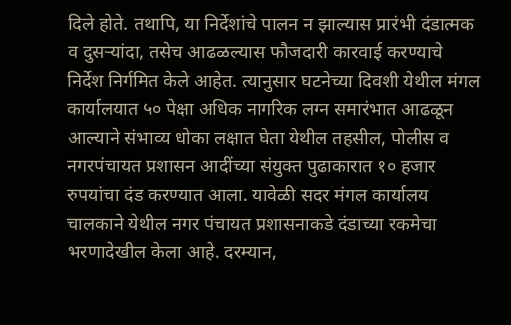दिले होते. तथापि, या निर्देशांचे पालन न झाल्यास प्रारंभी दंडात्मक व दुसऱ्यांदा, तसेच आढळल्यास फौजदारी कारवाई करण्याचे निर्देश निर्गमित केले आहेत. त्यानुसार घटनेच्या दिवशी येथील मंगल कार्यालयात ५० पेक्षा अधिक नागरिक लग्न समारंभात आढळून आल्याने संभाव्य धोका लक्षात घेता येथील तहसील, पोलीस व नगरपंचायत प्रशासन आदींच्या संयुक्त पुढाकारात १० हजार रुपयांचा दंड करण्यात आला. यावेळी सदर मंगल कार्यालय चालकाने येथील नगर पंचायत प्रशासनाकडे दंडाच्या रकमेचा भरणादेखील केला आहे. दरम्यान,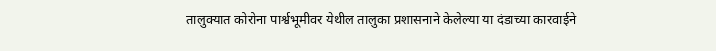तालुक्यात कोरोना पार्श्वभूमीवर येथील तालुका प्रशासनाने केलेल्या या दंडाच्या कारवाईने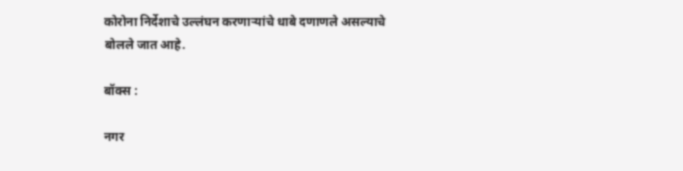कोरोना निर्देशाचे उल्लंघन करणाऱ्यांचे धाबे दणाणले असल्याचे बोलले जात आहे.

बॉक्स :

नगर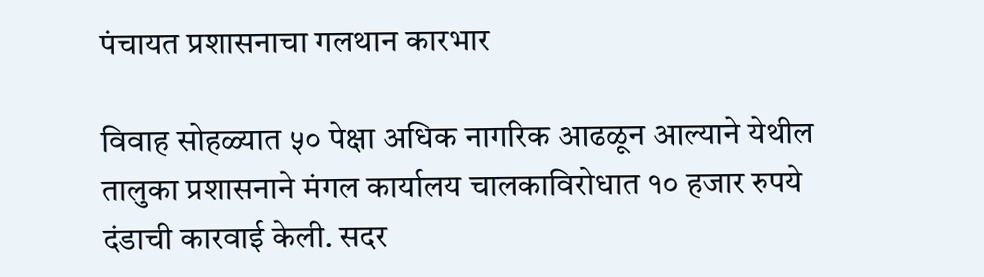पंचायत प्रशासनाचा गलथान कारभार

विवाह सोहळ्यात ५० पेक्षा अधिक नागरिक आढळून आल्याने येथील तालुका प्रशासनाने मंगल कार्यालय चालकाविरोधात १० हजार रुपये दंडाची कारवाई केली. सदर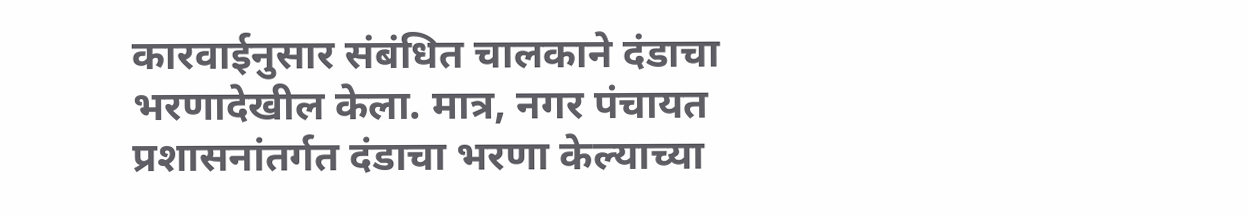कारवाईनुसार संबंधित चालकाने दंडाचा भरणादेखील केला. मात्र, नगर पंचायत प्रशासनांतर्गत दंडाचा भरणा केल्याच्या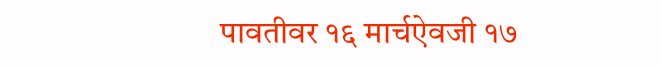पावतीवर १६ मार्चऐवजी १७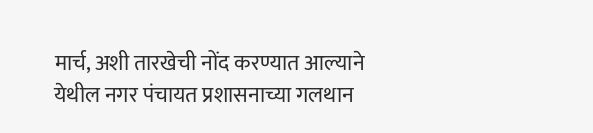मार्च, अशी तारखेची नोंद करण्यात आल्याने येथील नगर पंचायत प्रशासनाच्या गलथान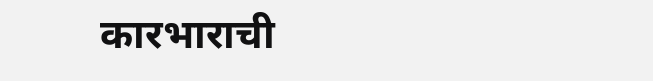कारभाराची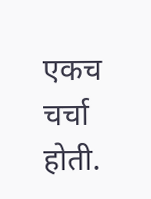एकच चर्चा होती.